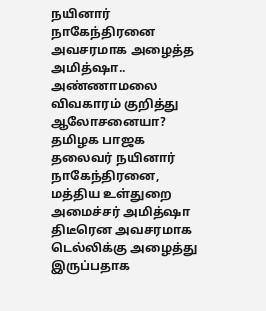நயினார் நாகேந்திரனை அவசரமாக அழைத்த அமித்ஷா.. அண்ணாமலை விவகாரம் குறித்து ஆலோசனையா?
தமிழக பாஜக தலைவர் நயினார் நாகேந்திரனை, மத்திய உள்துறை அமைச்சர் அமித்ஷா திடீரென அவசரமாக டெல்லிக்கு அழைத்து இருப்பதாக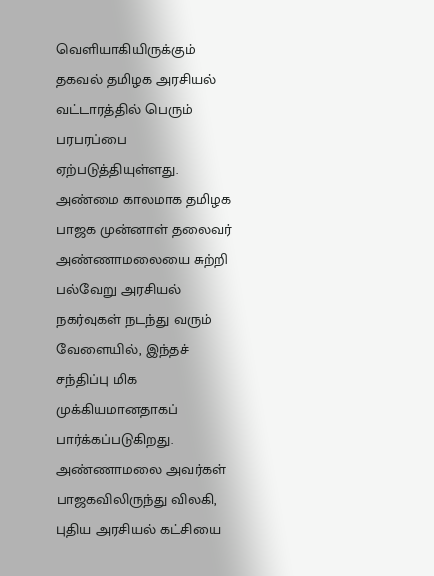வெளியாகியிருக்கும் தகவல் தமிழக அரசியல் வட்டாரத்தில் பெரும் பரபரப்பை ஏற்படுத்தியுள்ளது.
அண்மை காலமாக தமிழக பாஜக முன்னாள் தலைவர் அண்ணாமலையை சுற்றி பல்வேறு அரசியல் நகர்வுகள் நடந்து வரும் வேளையில், இந்தச் சந்திப்பு மிக முக்கியமானதாகப் பார்க்கப்படுகிறது.
அண்ணாமலை அவர்கள் பாஜகவிலிருந்து விலகி, புதிய அரசியல் கட்சியை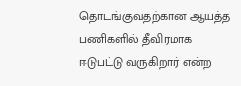தொடங்குவதற்கான ஆயத்த பணிகளில் தீவிரமாக ஈடுபட்டு வருகிறார் என்ற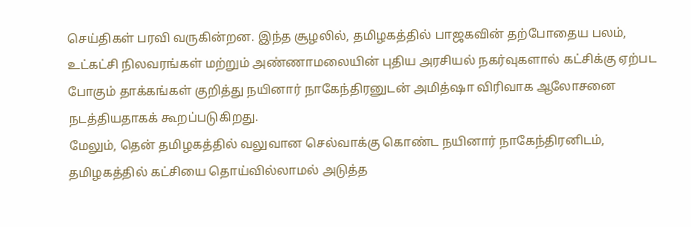செய்திகள் பரவி வருகின்றன. இந்த சூழலில், தமிழகத்தில் பாஜகவின் தற்போதைய பலம், உட்கட்சி நிலவரங்கள் மற்றும் அண்ணாமலையின் புதிய அரசியல் நகர்வுகளால் கட்சிக்கு ஏற்பட போகும் தாக்கங்கள் குறித்து நயினார் நாகேந்திரனுடன் அமித்ஷா விரிவாக ஆலோசனை நடத்தியதாகக் கூறப்படுகிறது.
மேலும், தென் தமிழகத்தில் வலுவான செல்வாக்கு கொண்ட நயினார் நாகேந்திரனிடம், தமிழகத்தில் கட்சியை தொய்வில்லாமல் அடுத்த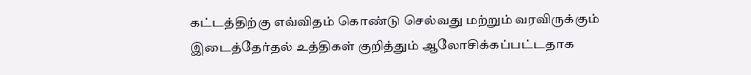கட்டத்திற்கு எவ்விதம் கொண்டு செல்வது மற்றும் வரவிருக்கும் இடைத்தேர்தல் உத்திகள் குறித்தும் ஆலோசிக்கப்பட்டதாக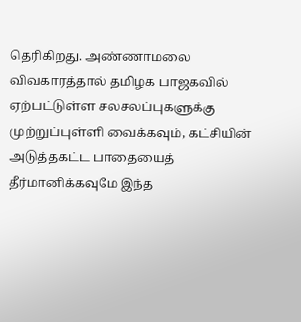தெரிகிறது. அண்ணாமலை விவகாரத்தால் தமிழக பாஜகவில் ஏற்பட்டுள்ள சலசலப்புகளுக்கு முற்றுப்புள்ளி வைக்கவும், கட்சியின் அடுத்தகட்ட பாதையைத் தீர்மானிக்கவுமே இந்த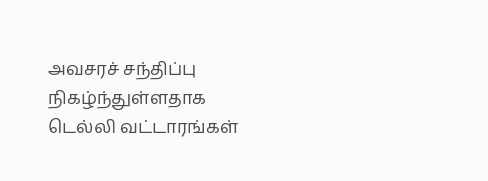அவசரச் சந்திப்பு நிகழ்ந்துள்ளதாக டெல்லி வட்டாரங்கள்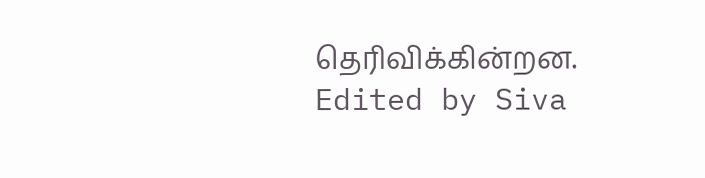தெரிவிக்கின்றன.
Edited by Siva